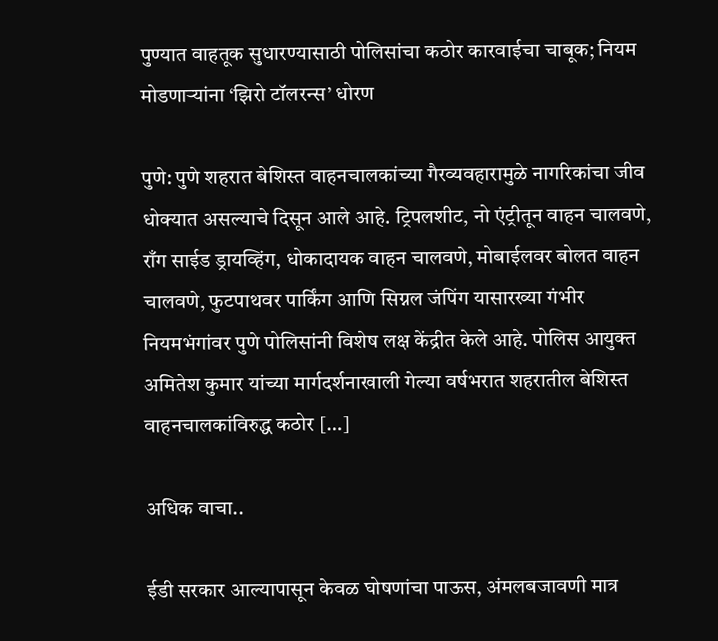पुण्यात वाहतूक सुधारण्यासाठी पोलिसांचा कठोर कारवाईचा चाबूक; नियम मोडणाऱ्यांना ‘झिरो टॉलरन्स’ धोरण

पुणे: पुणे शहरात बेशिस्त वाहनचालकांच्या गैरव्यवहारामुळे नागरिकांचा जीव धोक्यात असल्याचे दिसून आले आहे. ट्रिपलशीट, नो एंट्रीतून वाहन चालवणे, राँग साईड ड्रायव्हिंग, धोकादायक वाहन चालवणे, मोबाईलवर बोलत वाहन चालवणे, फुटपाथवर पार्किंग आणि सिग्नल जंपिंग यासारख्या गंभीर नियमभंगांवर पुणे पोलिसांनी विशेष लक्ष केंद्रीत केले आहे. पोलिस आयुक्त अमितेश कुमार यांच्या मार्गदर्शनाखाली गेल्या वर्षभरात शहरातील बेशिस्त वाहनचालकांविरुद्ध कठोर […]

अधिक वाचा..

ईडी सरकार आल्यापासून केवळ घोषणांचा पाऊस, अंमलबजावणी मात्र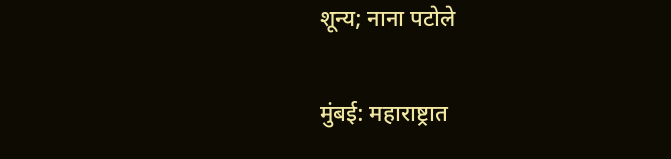शून्य; नाना पटोले

मुंबई: महाराष्ट्रात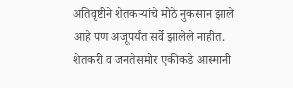अतिवृष्टीने शेतकऱ्यांचे मोठे नुकसान झाले आहे पण अजूपर्यंत सर्वे झालेले नाहीत. शेतकरी व जनतेसमोर एकीकडे आस्मानी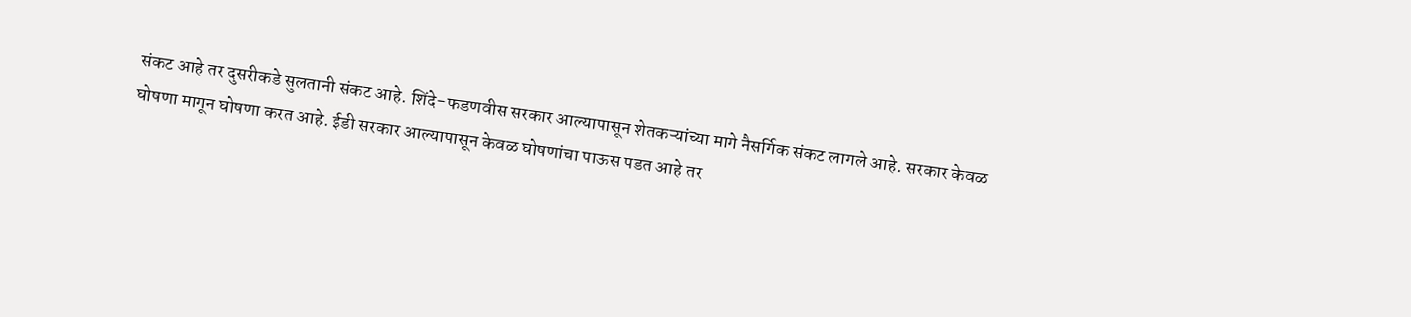संकट आहे तर दुसरीकडे सुलतानी संकट आहे. शिंदे-फडणवीस सरकार आल्यापासून शेतकऱ्यांच्या मागे नैसर्गिक संकट लागले आहे. सरकार केवळ घोषणा मागून घोषणा करत आहे. ईडी सरकार आल्यापासून केवळ घोषणांचा पाऊस पडत आहे तर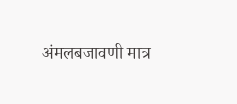अंमलबजावणी मात्र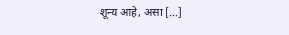शून्य आहे, असा […]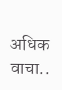अधिक वाचा..